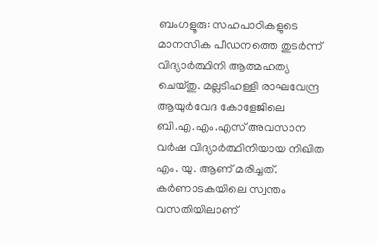ബംഗളൂരു: സഹപാഠികളുടെ മാനസിക പീഡനത്തെ തുടർന്ന് വിദ്യാർത്ഥിനി ആത്മഹത്യ ചെയ്തു. മല്ലടിഹള്ളി രാഘവേന്ദ്ര ആയുർവേദ കോളേജിലെ ബി.എ.എം.എസ് അവസാന വർഷ വിദ്യാർത്ഥിനിയായ നിഖിത എം. യു. ആണ് മരിച്ചത്.
കർണാടകയിലെ സ്വന്തം വസതിയിലാണ്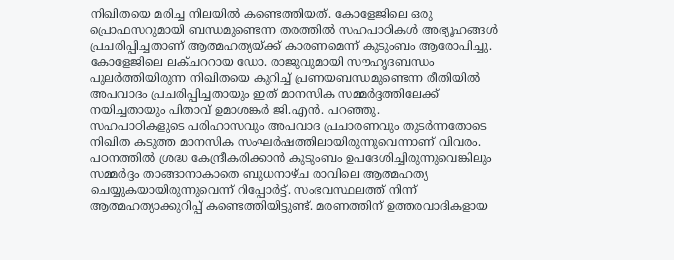നിഖിതയെ മരിച്ച നിലയിൽ കണ്ടെത്തിയത്. കോളേജിലെ ഒരു പ്രൊഫസറുമായി ബന്ധമുണ്ടെന്ന തരത്തിൽ സഹപാഠികൾ അഭ്യൂഹങ്ങൾ പ്രചരിപ്പിച്ചതാണ് ആത്മഹത്യയ്ക്ക് കാരണമെന്ന് കുടുംബം ആരോപിച്ചു. കോളേജിലെ ലക്ചററായ ഡോ. രാജുവുമായി സൗഹൃദബന്ധം പുലർത്തിയിരുന്ന നിഖിതയെ കുറിച്ച് പ്രണയബന്ധമുണ്ടെന്ന രീതിയിൽ അപവാദം പ്രചരിപ്പിച്ചതായും ഇത് മാനസിക സമ്മർദ്ദത്തിലേക്ക് നയിച്ചതായും പിതാവ് ഉമാശങ്കർ ജി.എൻ. പറഞ്ഞു.
സഹപാഠികളുടെ പരിഹാസവും അപവാദ പ്രചാരണവും തുടർന്നതോടെ നിഖിത കടുത്ത മാനസിക സംഘർഷത്തിലായിരുന്നുവെന്നാണ് വിവരം. പഠനത്തിൽ ശ്രദ്ധ കേന്ദ്രീകരിക്കാൻ കുടുംബം ഉപദേശിച്ചിരുന്നുവെങ്കിലും സമ്മർദ്ദം താങ്ങാനാകാതെ ബുധനാഴ്ച രാവിലെ ആത്മഹത്യ ചെയ്യുകയായിരുന്നുവെന്ന് റിപ്പോർട്ട്. സംഭവസ്ഥലത്ത് നിന്ന് ആത്മഹത്യാക്കുറിപ്പ് കണ്ടെത്തിയിട്ടുണ്ട്. മരണത്തിന് ഉത്തരവാദികളായ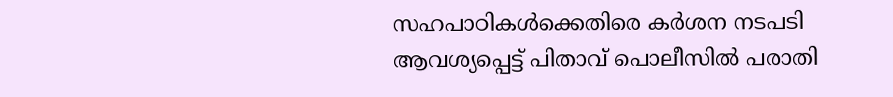സഹപാഠികൾക്കെതിരെ കർശന നടപടി ആവശ്യപ്പെട്ട് പിതാവ് പൊലീസിൽ പരാതി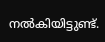നൽകിയിട്ടുണ്ട്.